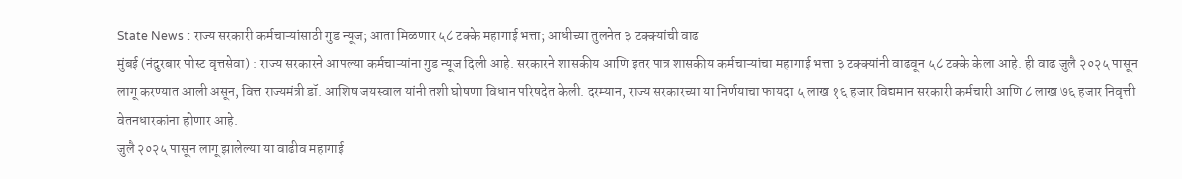State News : राज्य सरकारी कर्मचाऱ्यांसाठी गुड न्यूज; आता मिळणार ५८ टक्के महागाई भत्ता; आधीच्या तुलनेत ३ टक्क्यांची वाढ
मुंबई (नंदुरबार पोस्ट वृत्तसेवा) : राज्य सरकारने आपल्या कर्मचाऱ्यांना गुड न्यूज दिली आहे. सरकारने शासकीय आणि इतर पात्र शासकीय कर्मचाऱ्यांचा महागाई भत्ता ३ टक्क्यांनी वाढवून ५८ टक्के केला आहे. ही वाढ जुलै २०२५ पासून लागू करण्यात आली असून, वित्त राज्यमंत्री डॉ. आशिष जयस्वाल यांनी तशी घोषणा विधान परिषदेत केली. दरम्यान, राज्य सरकारच्या या निर्णयाचा फायदा ५ लाख १६ हजार विद्यमान सरकारी कर्मचारी आणि ८ लाख ७६ हजार निवृत्ती वेतनधारकांना होणार आहे.
जुलै २०२५ पासून लागू झालेल्या या वाढीव महागाई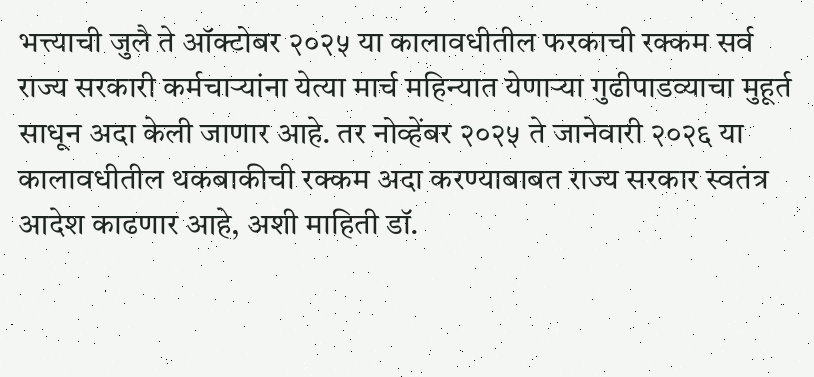भत्त्याची जुलै ते ऑक्टोबर २०२५ या कालावधीतील फरकाची रक्कम सर्व राज्य सरकारी कर्मचाऱ्यांना येत्या मार्च महिन्यात येणाऱ्या गुढीपाडव्याचा मुहूर्त साधून अदा केली जाणार आहे. तर नोव्हेंबर २०२५ ते जानेवारी २०२६ या कालावधीतील थकबाकीची रक्कम अदा करण्याबाबत राज्य सरकार स्वतंत्र आदेश काढणार आहे, अशी माहिती डॉ.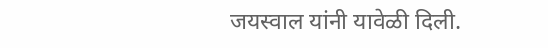जयस्वाल यांनी यावेळी दिली.